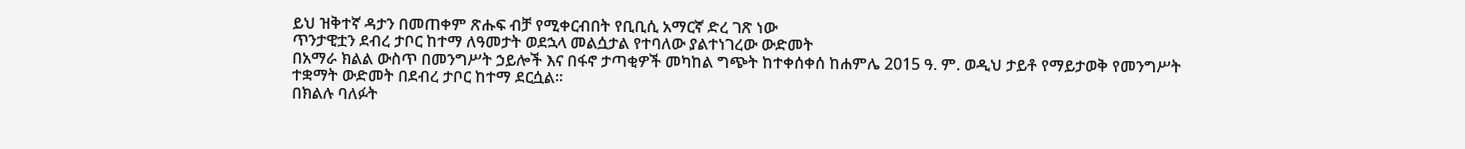ይህ ዝቅተኛ ዳታን በመጠቀም ጽሑፍ ብቻ የሚቀርብበት የቢቢሲ አማርኛ ድረ ገጽ ነው
ጥንታዊቷን ደብረ ታቦር ከተማ ለዓመታት ወደኋላ መልሷታል የተባለው ያልተነገረው ውድመት
በአማራ ክልል ውስጥ በመንግሥት ኃይሎች እና በፋኖ ታጣቂዎች መካከል ግጭት ከተቀሰቀሰ ከሐምሌ 2015 ዓ. ም. ወዲህ ታይቶ የማይታወቅ የመንግሥት ተቋማት ውድመት በደብረ ታቦር ከተማ ደርሷል።
በክልሉ ባለፉት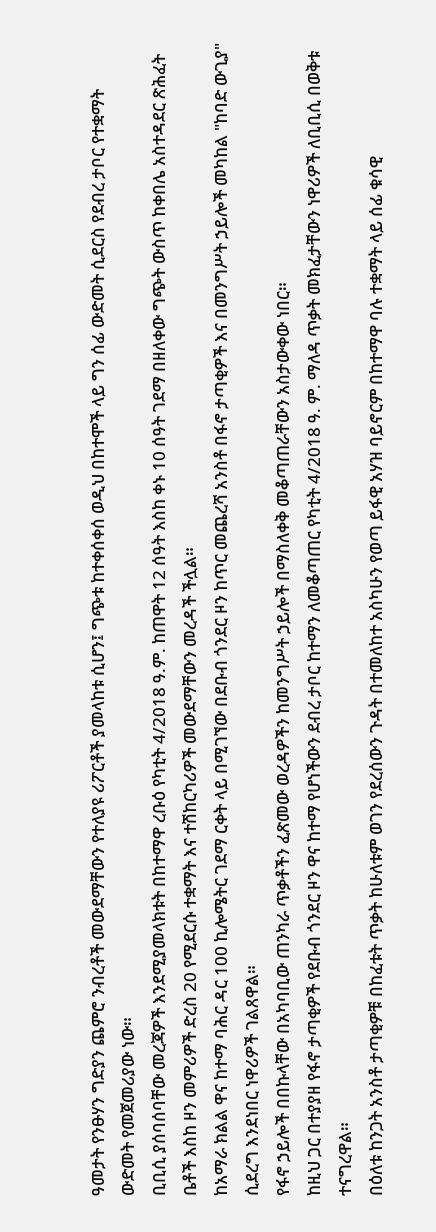ዓመታት የንፁሃን ግድያን ጨምሮ ንብረቶች መውደማቸውን የተለያዩ ሪፖርቶች ያመላከቱ ሲሆን፤ ግጭቱ ከተቀሰቀሰ ወዲህ በከተሞች ላይ ግን ሰፊ ውድመት ሲደርስ የደብረ ታቦር የተቋማት ውድመት የመጀመሪያው ነው።
ቢቢሲ ያሰባሰባቸው መረጃዎች እንደሚያመላክቱት በከተማዋ ረቡዕ የካቲት 4/2018 ዓ.ም. ከጠዋት 12 ሰዓት እስከ ቀኑ 10 ሰዓት ገደማ በዘለቀው ግጭት ውስጥ ከቀበሌ አስተዳደር ጽሕፈት ቤቶች እስከ ዞን መምሪዎች ድረስ 20 የሚደርሱ ተቋማት እና ተሽከርካሪዎች መውደማቸውን መረዳች ችሏል።
ከአማራ ክልል ዋና ከተማ ባሕር ዳር 100 ኪሎሜትር ገደማ ርቀት ላይ በሚገኘው በደቡብ ጎንደር ዞን ከጥር መጨረሻ አንስቶ በፋኖ ታጣቂዎች እና በመንግሥት ኃይሎች መካከል "ከባድ ውጊያ" ሲደረግ እንደነበር ነዋሪዎች ገልጸዋል።
የፋኖ ኃይሎች በበኩላቸው በአካባቢው ጠንካራ ጥቃቶችን ፈጽመው ወረዳዎችን ከመንግሥት ኃይሎች በማስለቀቅ መቆጣጠራቸውን አስታውቀው ነበር።
ከዚህ ጋር በተያያዘ የፋኖ ታጣቂዎች የደቡብ ጎንደር ዞን ዋና ከተማ የሆነችውን ደብረ ታቦር ከተማን ለመቆጣጠር የካቲት 4/2018 ዓ. ም. ማለዳ ጥቃት መክፈታቸውን ነዋሪዎች ለቢቢሲ በወቅቱ ተናግረዋል።
በዕለቱ ከንጋት አንስቶ ታጣቂዎቹ በከፈቱት ጥቃት ከሁለቱም ወገን የደረሰውን ጉዳት በተመለከተ አስካሁን የወጣ ይፋዊ አሃዝ ባይኖርም በከተማዋ ባሉ ተቋማት ላይ ሰፊ ቁሳዊ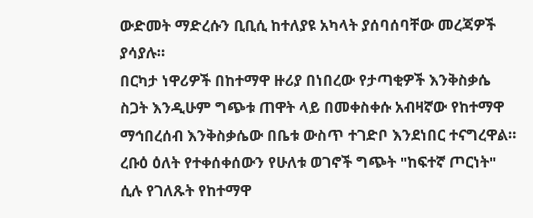ውድመት ማድረሱን ቢቢሲ ከተለያዩ አካላት ያሰባሰባቸው መረጃዎች ያሳያሉ።
በርካታ ነዋሪዎች በከተማዋ ዙሪያ በነበረው የታጣቂዎች እንቅስቃሴ ስጋት እንዲሁም ግጭቱ ጠዋት ላይ በመቀስቀሱ አብዛኛው የከተማዋ ማኅበረሰብ እንቅስቃሴው በቤቱ ውስጥ ተገድቦ እንደነበር ተናግረዋል።
ረቡዕ ዕለት የተቀሰቀሰውን የሁለቱ ወገኖች ግጭት "ከፍተኛ ጦርነት" ሲሉ የገለጹት የከተማዋ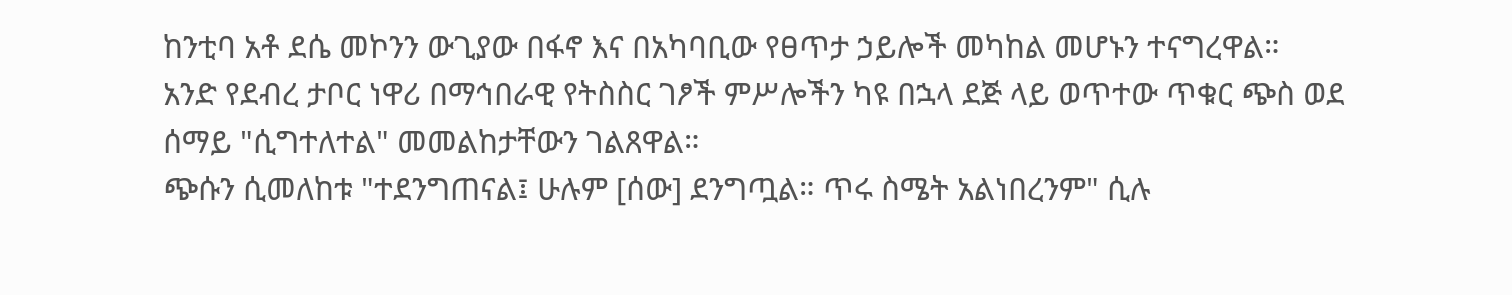ከንቲባ አቶ ደሴ መኮንን ውጊያው በፋኖ እና በአካባቢው የፀጥታ ኃይሎች መካከል መሆኑን ተናግረዋል።
አንድ የደብረ ታቦር ነዋሪ በማኅበራዊ የትስስር ገፆች ምሥሎችን ካዩ በኋላ ደጅ ላይ ወጥተው ጥቁር ጭስ ወደ ሰማይ "ሲግተለተል" መመልከታቸውን ገልጸዋል።
ጭሱን ሲመለከቱ "ተደንግጠናል፤ ሁሉም [ሰው] ደንግጧል። ጥሩ ስሜት አልነበረንም" ሲሉ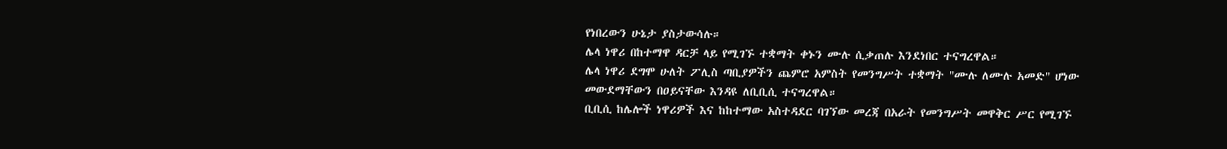የነበረውን ሁኔታ ያስታውሳሉ።
ሌላ ነዋሪ በከተማዋ ዳርቻ ላይ የሚገኙ ተቋማት ቀኑን ሙሉ ሲቃጠሉ እንደነበር ተናግረዋል።
ሌላ ነዋሪ ደግሞ ሁለት ፖሊስ ጣቢያዎችን ጨምሮ አምስት የመንግሥት ተቋማት "ሙሉ ለሙሉ አመድ" ሆነው መውደማቸውን በዐይናቸው እንዳዩ ለቢቢሲ ተናግረዋል።
ቢቢሲ ከሌሎች ነዋሪዎች እና ከከተማው አስተዳደር ባገኘው መረጃ በአራት የመንግሥት መዋቅር ሥር የሚገኙ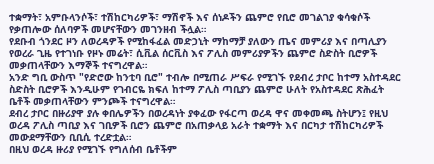ተቋማት፣ አምቡላንሶች፣ ተሽከርካሪዎች፣ ማሽኖች እና ሰነዶችን ጨምሮ የቢሮ መገልገያ ቁሳቁሶች የቃጠሎው ሰለባዎች መሆናቸውን መገንዘብ ችሏል።
የደቡብ ጎንደር ዞን ለወረዳዎች የሚከፋፈል መድኃኒት ማከማቻ ያለውን ጤና መምሪያ እና በጣሊያን የወረራ ጊዜ የተገነቡ የዞኑ መሬት፣ ሲቪል ሰርቪስ እና ፖሊስ መምሪያዎችን ጨምሮ ስድስት ቢሮዎች መቃጠላቸውን እማኞች ተናግረዋል።
አንድ ግቢ ውስጥ "የድሮው ከንቲባ ቢሮ" ተብሎ በሚጠራ ሥፍራ የሚገኙ የደብረ ታቦር ከተማ አስተዳደር ስድስት ቢሮዎች እንዲሁም የገብርዬ ክፍለ ከተማ ፖሊስ ጣቢያን ጨምሮ ሁለት የአስተዳደር ጽሕፈት ቤቶች መቃጠላቸውን ምንጮች ተናግረዋል።
ደብረ ታቦር በዙሪያዋ ያሉ ቀበሌዎችን በወረዳነት ያቀፈው የፋርጣ ወረዳ ዋና መቀመጫ ስትሆን፤ የዚህ ወረዳ ፖሊስ ጣቢያ እና ገቢዎች ቢሮን ጨምሮ በአጠቃላይ አራት ተቋማት እና በርካታ ተሽከርካሪዎች መውደማቸውን ቢቢሲ ተረድቷል።
በዚህ ወረዳ ዙሪያ የሚገኙ የግለሰብ ቤቶችም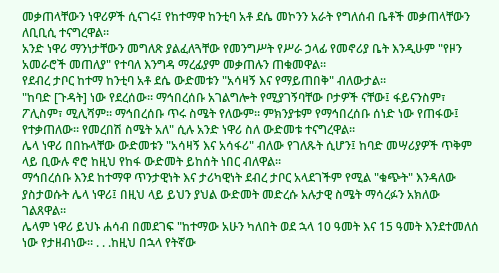መቃጠላቸውን ነዋሪዎች ሲናገሩ፤ የከተማዋ ከንቲባ አቶ ደሴ መኮንን አራት የግለሰብ ቤቶች መቃጠላቸውን ለቢቢሲ ተናግረዋል።
አንድ ነዋሪ ማንነታቸውን መግለጽ ያልፈለጓቸው የመንግሥት የሥራ ኃላፊ የመኖሪያ ቤት እንዲሁም "የዞን አመራሮች መጠለያ" የተባለ እንግዳ ማረፊያም መቃጠሉን ጠቁመዋል።
የደብረ ታቦር ከተማ ከንቲባ አቶ ደሴ ውድመቱን "አሳዛኝ እና የማይጠበቅ" ብለውታል።
"ከባድ [ጉዳት] ነው የደረሰው። ማኅበረሰቡ አገልግሎት የሚያገኝባቸው ቦታዎች ናቸው፤ ፋይናንስም፣ ፖሊስም፣ ሚሊሻም። ማኅበረሰቡ ጥሩ ስሜት የለውም። ምክንያቱም የማኅበረሰቡ ሰነድ ነው የጠፋው፤ የተቃጠለው። የመረበሽ ስሜት አለ" ሲሉ አንድ ነዋሪ ስለ ውድመቱ ተናግረዋል።
ሌላ ነዋሪ በበኩላቸው ውድመቱን "አሳዛኝ እና አሳፋሪ" ብለው የገለጹት ሲሆን፤ ከባድ መሣሪያዎች ጥቅም ላይ ቢውሉ ኖሮ ከዚህ የከፋ ውድመት ይከሰት ነበር ብለዋል።
ማኅበረሰቡ እንደ ከተማዋ ጥንታዊነት እና ታሪካዊነት ደብረ ታቦር አላደገችም የሚል "ቁጭት" እንዳለው ያስታወሱት ሌላ ነዋሪ፤ በዚህ ላይ ይህን ያህል ውድመት መድረሱ አሉታዊ ስሜት ማሳረፉን አክለው ገልጸዋል።
ሌላም ነዋሪ ይህኑ ሐሳብ በመደገፍ "ከተማው አሁን ካለበት ወደ ኋላ 10 ዓመት እና 15 ዓመት እንደተመለሰ ነው የታዘብነው። . . .ከዚህ በኋላ የትኛው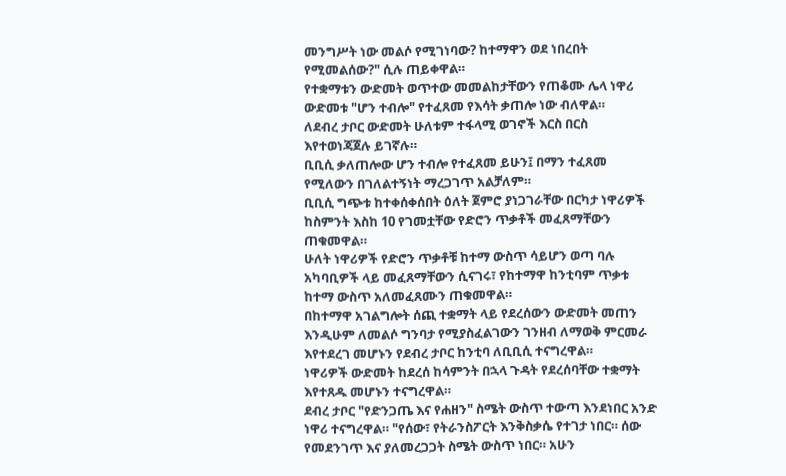መንግሥት ነው መልሶ የሚገነባው? ከተማዋን ወደ ነበረበት የሚመልሰው?" ሲሉ ጠይቀዋል።
የተቋማቱን ውድመት ወጥተው መመልከታቸውን የጠቆሙ ሌላ ነዋሪ ውድመቱ "ሆን ተብሎ" የተፈጸመ የእሳት ቃጠሎ ነው ብለዋል።
ለደብረ ታቦር ውድመት ሁለቱም ተፋላሚ ወገኖች እርስ በርስ እየተወነጃጀሉ ይገኛሉ።
ቢቢሲ ቃለጠሎው ሆን ተብሎ የተፈጸመ ይሁን፤ በማን ተፈጸመ የሚለውን በገለልተኝነት ማረጋገጥ አልቻለም።
ቢቢሲ ግጭቱ ከተቀሰቀሰበት ዕለት ጀምሮ ያነጋገራቸው በርካታ ነዋሪዎች ከስምንት እስከ 10 የገመቷቸው የድሮን ጥቃቶች መፈጸማቸውን ጠቁመዋል።
ሁለት ነዋሪዎች የድሮን ጥቃቶቹ ከተማ ውስጥ ሳይሆን ወጣ ባሉ አካባቢዎች ላይ መፈጸማቸውን ሲናገሩ፣ የከተማዋ ከንቲባም ጥቃቱ ከተማ ውስጥ አለመፈጸሙን ጠቁመዋል።
በከተማዋ አገልግሎት ሰጪ ተቋማት ላይ የደረሰውን ውድመት መጠን እንዲሁም ለመልሶ ግንባታ የሚያስፈልገውን ገንዘብ ለማወቅ ምርመራ እየተደረገ መሆኑን የደብረ ታቦር ከንቲባ ለቢቢሲ ተናግረዋል።
ነዋሪዎች ውድመት ከደረሰ ከሳምንት በኋላ ጉዳት የደረሰባቸው ተቋማት እየተጸዱ መሆኑን ተናግረዋል።
ደብረ ታቦር "የድንጋጤ እና የሐዘን" ስሜት ውስጥ ተውጣ እንደነበር አንድ ነዋሪ ተናግረዋል። "የሰው፣ የትራንስፖርት እንቅስቃሴ የተገታ ነበር። ሰው የመደንገጥ እና ያለመረጋጋት ስሜት ውስጥ ነበር። አሁን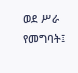ወደ ሥራ የመግባት፤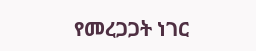የመረጋጋት ነገር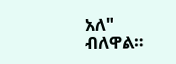አለ" ብለዋል።